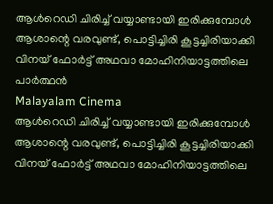ആള്‍റെഡി ചിരിച്ച് വയ്യാണ്ടായി ഇരിക്കുമ്പോള്‍ ആശാന്റെ വരവുണ്ട്, പൊട്ടിച്ചിരി കൂട്ടച്ചിരിയാക്കി വിനയ് ഫോര്‍ട്ട് അഥവാ മോഹിനിയാട്ടത്തിലെ പാര്‍ത്ഥന്‍
Malayalam Cinema
ആള്‍റെഡി ചിരിച്ച് വയ്യാണ്ടായി ഇരിക്കുമ്പോള്‍ ആശാന്റെ വരവുണ്ട്, പൊട്ടിച്ചിരി കൂട്ടച്ചിരിയാക്കി വിനയ് ഫോര്‍ട്ട് അഥവാ മോഹിനിയാട്ടത്തിലെ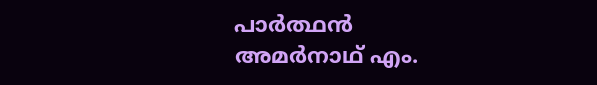പാര്‍ത്ഥന്‍
അമര്‍നാഥ് എം.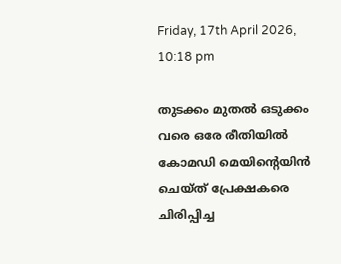Friday, 17th April 2026, 10:18 pm

തുടക്കം മുതല്‍ ഒടുക്കം വരെ ഒരേ രീതിയില്‍ കോമഡി മെയിന്റെയിന്‍ ചെയ്ത് പ്രേക്ഷകരെ ചിരിപ്പിച്ച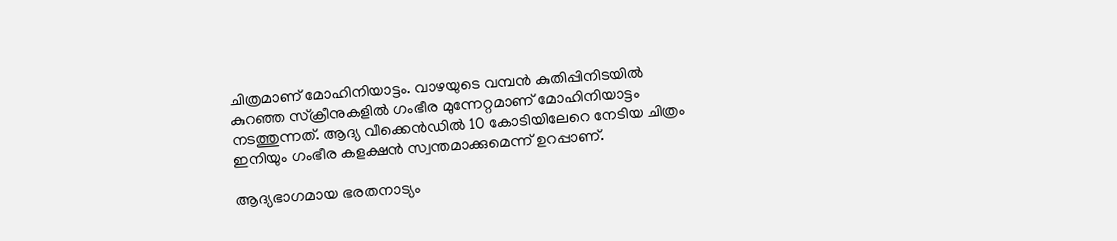ചിത്രമാണ് മോഹിനിയാട്ടം. വാഴയുടെ വമ്പന്‍ കുതിപ്പിനിടയില്‍ കുറഞ്ഞ സ്‌ക്രീനുകളില്‍ ഗംഭീര മുന്നേറ്റമാണ് മോഹിനിയാട്ടം നടത്തുന്നത്. ആദ്യ വീക്കെന്‍ഡില്‍ 10 കോടിയിലേറെ നേടിയ ചിത്രം ഇനിയും ഗംഭീര കളക്ഷന്‍ സ്വന്തമാക്കുമെന്ന് ഉറപ്പാണ്.

ആദ്യഭാഗമായ ഭരതനാട്യം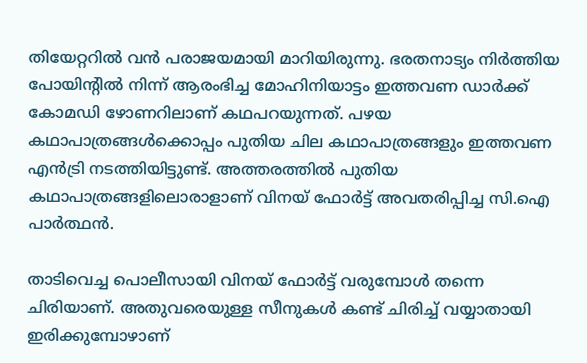തിയേറ്ററില്‍ വന്‍ പരാജയമായി മാറിയിരുന്നു. ഭരതനാട്യം നിര്‍ത്തിയ പോയിന്റില്‍ നിന്ന് ആരംഭിച്ച മോഹിനിയാട്ടം ഇത്തവണ ഡാര്‍ക്ക് കോമഡി ഴോണറിലാണ് കഥപറയുന്നത്. പഴയ കഥാപാത്രങ്ങള്‍ക്കൊപ്പം പുതിയ ചില കഥാപാത്രങ്ങളും ഇത്തവണ എന്‍ട്രി നടത്തിയിട്ടുണ്ട്. അത്തരത്തില്‍ പുതിയ കഥാപാത്രങ്ങളിലൊരാളാണ് വിനയ് ഫോര്‍ട്ട് അവതരിപ്പിച്ച സി.ഐ പാര്‍ത്ഥന്‍.

താടിവെച്ച പൊലീസായി വിനയ് ഫോര്‍ട്ട് വരുമ്പോള്‍ തന്നെ ചിരിയാണ്. അതുവരെയുള്ള സീനുകള്‍ കണ്ട് ചിരിച്ച് വയ്യാതായി ഇരിക്കുമ്പോഴാണ്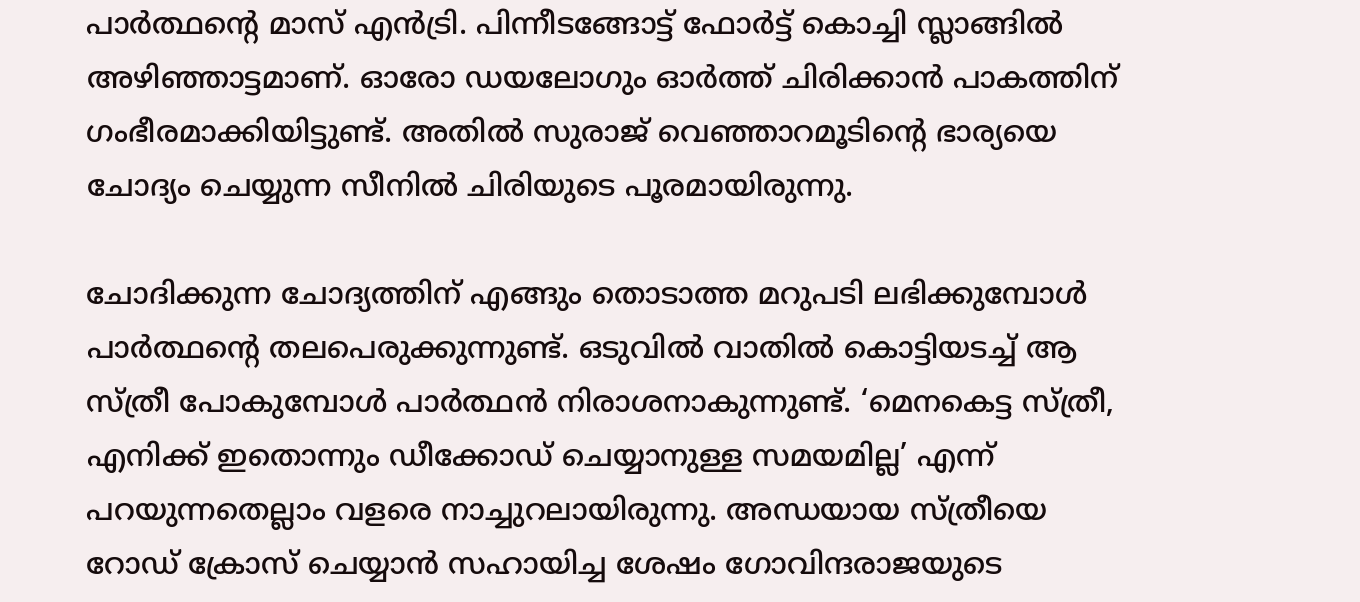പാര്‍ത്ഥന്റെ മാസ് എന്‍ട്രി. പിന്നീടങ്ങോട്ട് ഫോര്‍ട്ട് കൊച്ചി സ്ലാങ്ങില്‍ അഴിഞ്ഞാട്ടമാണ്. ഓരോ ഡയലോഗും ഓര്‍ത്ത് ചിരിക്കാന്‍ പാകത്തിന് ഗംഭീരമാക്കിയിട്ടുണ്ട്. അതില്‍ സുരാജ് വെഞ്ഞാറമൂടിന്റെ ഭാര്യയെ ചോദ്യം ചെയ്യുന്ന സീനില്‍ ചിരിയുടെ പൂരമായിരുന്നു.

ചോദിക്കുന്ന ചോദ്യത്തിന് എങ്ങും തൊടാത്ത മറുപടി ലഭിക്കുമ്പോള്‍ പാര്‍ത്ഥന്റെ തലപെരുക്കുന്നുണ്ട്. ഒടുവില്‍ വാതില്‍ കൊട്ടിയടച്ച് ആ സ്ത്രീ പോകുമ്പോള്‍ പാര്‍ത്ഥന്‍ നിരാശനാകുന്നുണ്ട്. ‘മെനകെട്ട സ്ത്രീ, എനിക്ക് ഇതൊന്നും ഡീക്കോഡ് ചെയ്യാനുള്ള സമയമില്ല’ എന്ന് പറയുന്നതെല്ലാം വളരെ നാച്ചുറലായിരുന്നു. അന്ധയായ സ്ത്രീയെ റോഡ് ക്രോസ് ചെയ്യാന്‍ സഹായിച്ച ശേഷം ഗോവിന്ദരാജയുടെ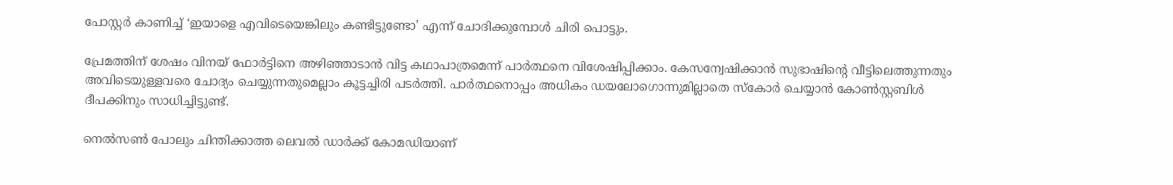പോസ്റ്റര്‍ കാണിച്ച് ‘ഇയാളെ എവിടെയെങ്കിലും കണ്ടിട്ടുണ്ടോ’ എന്ന് ചോദിക്കുമ്പോള്‍ ചിരി പൊട്ടും.

പ്രേമത്തിന് ശേഷം വിനയ് ഫോര്‍ട്ടിനെ അഴിഞ്ഞാടാന്‍ വിട്ട കഥാപാത്രമെന്ന് പാര്‍ത്ഥനെ വിശേഷിപ്പിക്കാം. കേസന്വേഷിക്കാന്‍ സുഭാഷിന്റെ വീട്ടിലെത്തുന്നതും അവിടെയുള്ളവരെ ചോദ്യം ചെയ്യുന്നതുമെല്ലാം കൂട്ടച്ചിരി പടര്‍ത്തി. പാര്‍ത്ഥനൊപ്പം അധികം ഡയലോഗൊന്നുമില്ലാതെ സ്‌കോര്‍ ചെയ്യാന്‍ കോണ്‍സ്റ്റബിള്‍ ദീപക്കിനും സാധിച്ചിട്ടുണ്ട്.

നെല്‍സണ്‍ പോലും ചിന്തിക്കാത്ത ലെവല്‍ ഡാര്‍ക്ക് കോമഡിയാണ്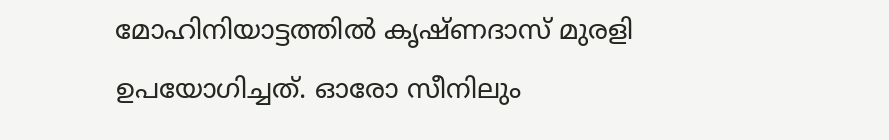മോഹിനിയാട്ടത്തില്‍ കൃഷ്ണദാസ് മുരളി ഉപയോഗിച്ചത്. ഓരോ സീനിലും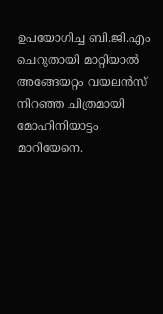ഉപയോഗിച്ച ബി.ജി.എം ചെറുതായി മാറ്റിയാല്‍ അങ്ങേയറ്റം വയലന്‍സ് നിറഞ്ഞ ചിത്രമായി മോഹിനിയാട്ടം മാറിയേനെ.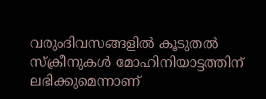വരുംദിവസങ്ങളില്‍ കൂടുതല്‍ സ്‌ക്രീനുകള്‍ മോഹിനിയാട്ടത്തിന് ലഭിക്കുമെന്നാണ്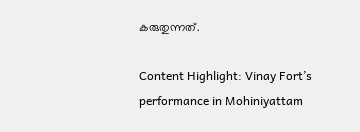കരുതുന്നത്.

Content Highlight: Vinay Fort’s performance in Mohiniyattam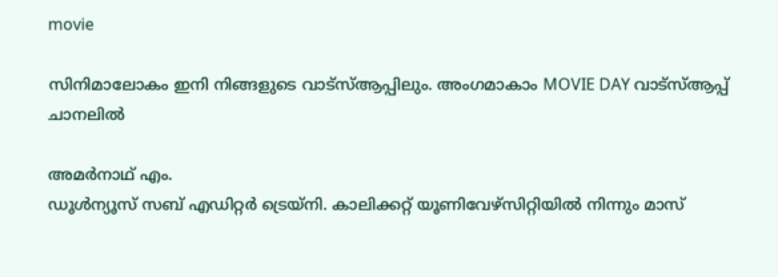movie

സിനിമാലോകം ഇനി നിങ്ങളുടെ വാട്സ്ആപ്പിലും. അംഗമാകാം MOVIE DAY വാട്സ്ആപ്പ് ചാനലിൽ

അമര്‍നാഥ് എം.
ഡൂള്‍ന്യൂസ് സബ് എഡിറ്റര്‍ ട്രെയ്‌നി. കാലിക്കറ്റ് യൂണിവേഴ്‌സിറ്റിയില്‍ നിന്നും മാസ്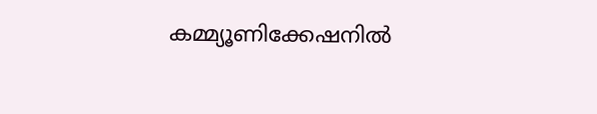കമ്മ്യൂണിക്കേഷനില്‍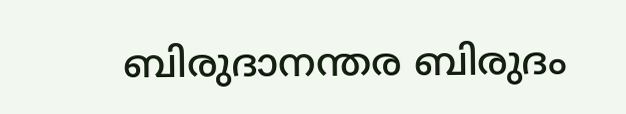ബിരുദാനന്തര ബിരുദം